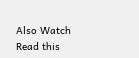Also Watch
Read this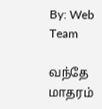By: Web Team

வந்தே மாதரம்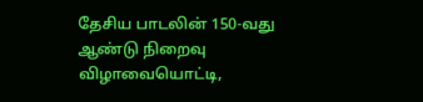தேசிய பாடலின் 150-வது ஆண்டு நிறைவு விழாவையொட்டி,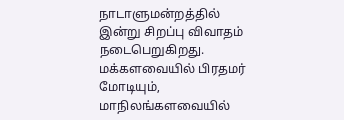நாடாளுமன்றத்தில் இன்று சிறப்பு விவாதம் நடைபெறுகிறது. மக்களவையில் பிரதமர் மோடியும், மாநிலங்களவையில்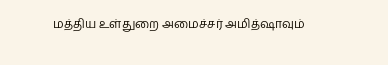மத்திய உள்துறை அமைச்சர் அமித்ஷாவும்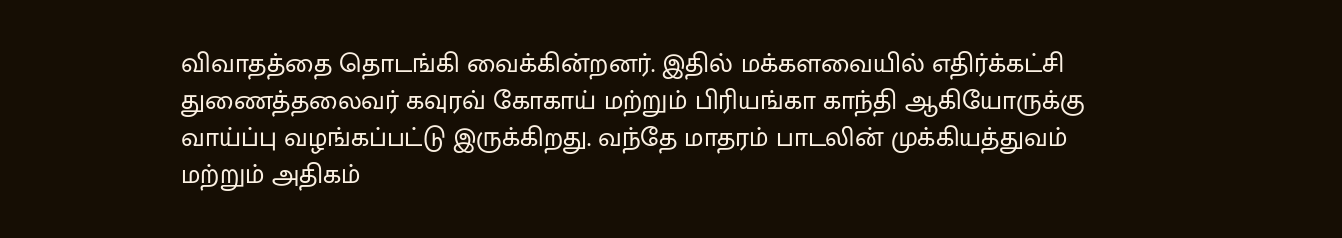விவாதத்தை தொடங்கி வைக்கின்றனர். இதில் மக்களவையில் எதிர்க்கட்சி துணைத்தலைவர் கவுரவ் கோகாய் மற்றும் பிரியங்கா காந்தி ஆகியோருக்கு வாய்ப்பு வழங்கப்பட்டு இருக்கிறது. வந்தே மாதரம் பாடலின் முக்கியத்துவம் மற்றும் அதிகம்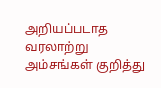அறியப்படாத வரலாற்று அம்சங்கள் குறித்து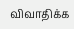விவாதிக்க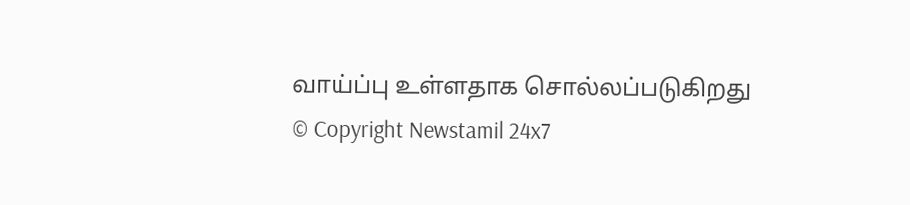வாய்ப்பு உள்ளதாக சொல்லப்படுகிறது
© Copyright Newstamil 24x7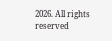2026. All rights reserved